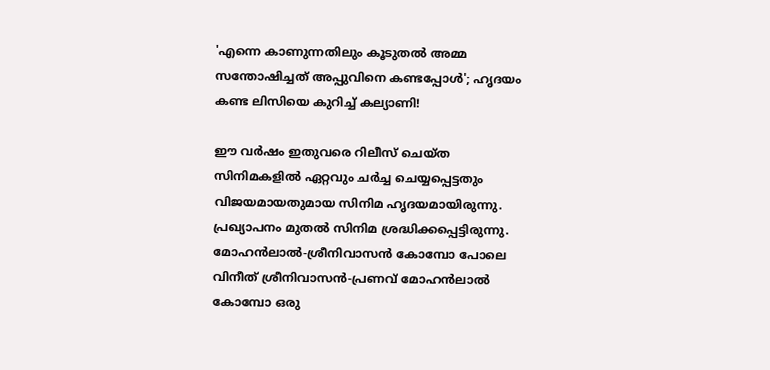'എന്നെ കാണുന്നതിലും കൂടുതൽ അമ്മ സന്തോഷിച്ചത് അപ്പുവിനെ കണ്ടപ്പോൾ'; ഹൃദയം കണ്ട ലിസിയെ കുറിച്ച് കല്യാണി!

ഈ വർഷം ഇതുവരെ റിലീസ് ചെയ്ത സിനിമകളിൽ ഏറ്റവും ചർച്ച ചെയ്യപ്പെട്ടതും വിജയമായതുമായ സിനിമ ഹൃദയമായിരുന്നു. പ്രഖ്യാപനം മുതൽ സിനിമ ശ്രദ്ധിക്കപ്പെട്ടിരുന്നു. മോഹൻലാൽ‌-ശ്രീനിവാസൻ കോമ്പോ പോലെ വിനീത് ശ്രീനിവാസൻ‌-പ്രണവ് മോഹൻലാൽ കോമ്പോ ഒരു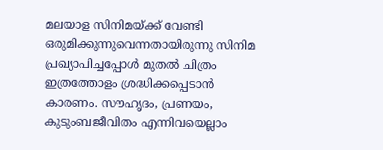മലയാള സിനിമയ്ക്ക് വേണ്ടി ഒരുമിക്കുന്നുവെന്നതായിരുന്നു സിനിമ പ്രഖ്യാപിച്ചപ്പോൾ മുതൽ ചിത്രം ഇത്രത്തോളം ശ്രദ്ധിക്കപ്പെടാൻ കാരണം. സൗഹൃദം, പ്രണയം, കുടുംബജീവിതം എന്നിവയെല്ലാം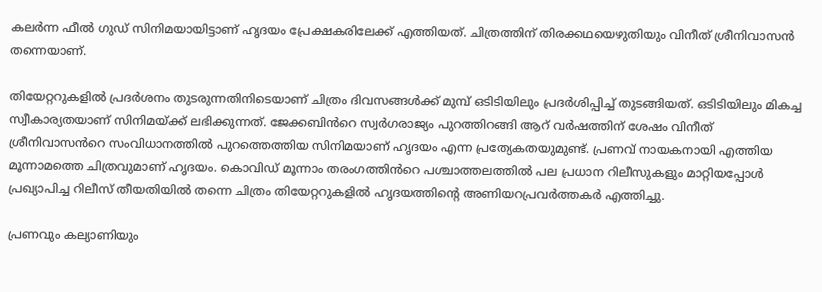കലർന്ന ഫീൽ‌ ഗുഡ് സിനിമയായിട്ടാണ് ഹൃദയം പ്രേക്ഷകരിലേക്ക് എത്തിയത്. ചിത്രത്തിന് തിരക്കഥയെഴുതിയും വിനീത് ശ്രീനിവാസൻ തന്നെയാണ്.

തിയേറ്ററുകളിൽ പ്രദർശനം തുടരുന്നതിനിടെയാണ് ചിത്രം ദിവസങ്ങൾക്ക് മുമ്പ് ഒടിടിയിലും പ്രദർശിപ്പിച്ച് തുടങ്ങിയത്. ഒടിടിയിലും മികച്ച സ്വീകാര്യതയാണ് സിനിമയ്ക്ക് ലഭിക്കുന്നത്. ജേക്കബിൻറെ സ്വർഗരാജ്യം പുറത്തിറങ്ങി ആറ് വർഷത്തിന് ശേഷം വിനീത് ശ്രീനിവാസൻറെ സംവിധാനത്തിൽ പുറത്തെത്തിയ സിനിമയാണ് ഹൃദയം എന്ന പ്രത്യേകതയുമുണ്ട്. പ്രണവ് നായകനായി എത്തിയ മൂന്നാമത്തെ ചിത്രവുമാണ് ഹൃദയം. കൊവിഡ് മൂന്നാം തരംഗത്തിൻറെ പശ്ചാത്തലത്തിൽ പല പ്രധാന റിലീസുകളും മാറ്റിയപ്പോൾ പ്രഖ്യാപിച്ച റിലീസ് തീയതിയിൽ തന്നെ ചിത്രം തിയേറ്ററുകളിൽ ഹൃദയത്തിന്റെ അണിയറപ്രവർത്തകർ എത്തിച്ചു.

പ്രണവും കല്യാണിയും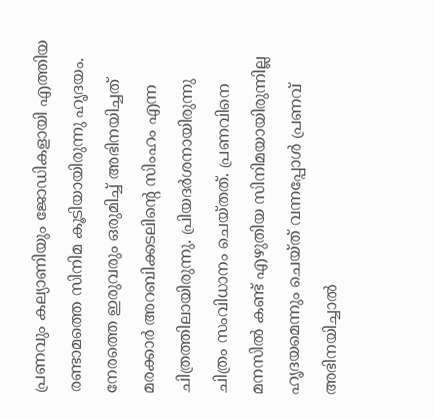പ്രണവും കല്യാണിയും ജോഡികളായി എത്തിയ രണ്ടാമത്തെ സിനിമ കൂടിയായിരുന്നു ഹൃദയം. നേരത്തെ ഇരുവരും ഒരുമിച്ച് അഭിനയിച്ചത് മരക്കാർ അറബിക്കടലിന്റെ സിംഹം എന്ന ചിത്രത്തിലായിരുന്നു. പ്രിയദർശനായിരുന്നു ചിത്രം സംവിധാനം ചെയ്തത്. പ്രണവിനെ മനസിൽ കണ്ട് എഴുതിയ സിനിമയായിരുന്നില്ല ഹ‍ൃദയമെന്നും ചെയ്ത് വന്നപ്പോൾ പ്രണവ് അഭിനയിച്ചാൽ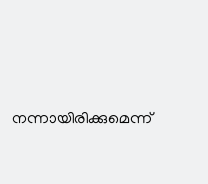നന്നായിരിക്കുമെന്ന്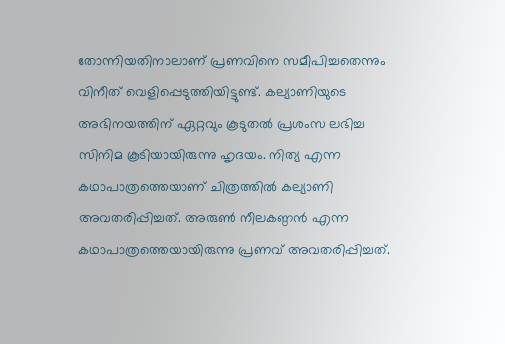തോന്നിയതിനാലാണ് പ്രണവിനെ സമീപിച്ചതെന്നും വിനീത് വെളിപ്പെടുത്തിയിട്ടുണ്ട്. കല്യാണിയുടെ അഭിനയത്തിന് ഏറ്റവും കൂടുതൽ പ്രശംസ ലഭിച്ച സിനിമ കൂടിയായിരുന്നു ഹൃദയം. നിത്യ എന്ന കഥാപാത്രത്തെയാണ് ചിത്രത്തിൽ കല്യാണി അവതരിപ്പിച്ചത്. അരുൺ നീലകണ്ഠൻ എന്ന കഥാപാത്രത്തെയായിരുന്നു പ്രണവ് അവതരിപ്പിച്ചത്.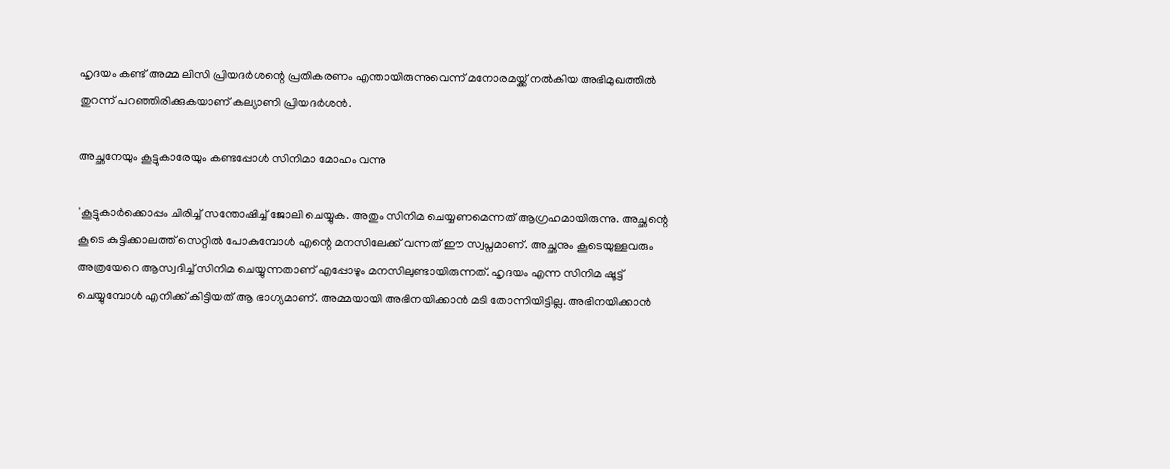ഹൃദയം കണ്ട് അമ്മ ലിസി പ്രിയദർശന്റെ പ്രതികരണം എന്തായിരുന്നുവെന്ന് മനോരമയ്ക്ക് നൽകിയ അഭിമുഖത്തിൽ തുറന്ന് പറഞ്ഞിരിക്കുകയാണ് കല്യാണി പ്രിയദർശൻ.

അച്ഛനേയും കൂട്ടുകാരേയും കണ്ടപ്പോൾ സിനിമാ മോഹം വന്നു

'കൂട്ടുകാർക്കൊപ്പം ചിരിച്ച് സന്തോഷിച്ച് ജോലി ചെയ്യുക. അതും സിനിമ ചെയ്യണമെന്നത് ആഗ്രഹമായിരുന്നു. അച്ഛന്റെ കൂടെ കുട്ടിക്കാലത്ത് സെറ്റിൽ പോകുമ്പോൾ എന്റെ മനസിലേക്ക് വന്നത് ഈ സ്വപ്നമാണ്. അച്ഛനും കൂടെയുള്ളവരും അത്രയേറെ ആസ്വദിച്ച് സിനിമ ചെയ്യുന്നതാണ് എപ്പോഴും മനസിലുണ്ടായിരുന്നത്. ഹൃദയം എന്ന സിനിമ ഷൂട്ട് ചെയ്യുമ്പോൾ എനിക്ക് കിട്ടിയത് ആ ഭാഗ്യമാണ്. അമ്മയായി അഭിനയിക്കാൻ മടി തോന്നിയിട്ടില്ല. അഭിനയിക്കാൻ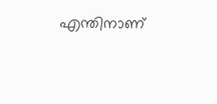എന്തിനാണ്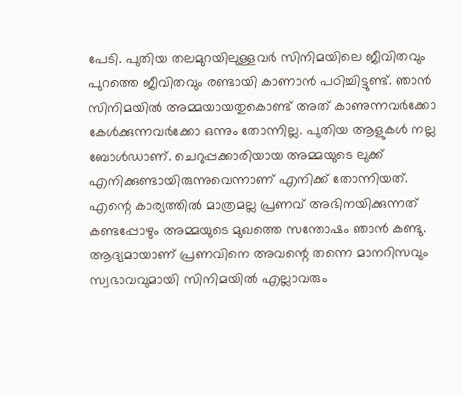പേടി. പുതിയ തലമുറയിലുള്ളവർ സിനിമയിലെ ജീവിതവും പുറത്തെ ജീവിതവും രണ്ടായി കാണാൻ പഠിച്ചിട്ടുണ്ട്. ഞാൻ സിനിമയിൽ അമ്മയായതുകൊണ്ട് അത് കാണുന്നവർക്കോ കേൾക്കുന്നവർക്കോ ഒന്നും തോന്നില്ല. പുതിയ ആളുകൾ നല്ല ബോൾഡാണ്. ചെറുപ്പക്കാരിയായ അമ്മയുടെ ലുക്ക് എനിക്കുണ്ടായിരുന്നുവെന്നാണ് എനിക്ക് തോന്നിയത്. എന്റെ കാര്യത്തിൽ മാത്രമല്ല പ്രണവ് അഭിനയിക്കുന്നത് കണ്ടപ്പോഴും അമ്മയുടെ മുഖത്തെ സന്തോഷം ഞാൻ കണ്ടു. ആദ്യമായാണ് പ്രണവിനെ അവന്റെ തന്നെ മാനറിസവും സ്വഭാവവുമായി ‍സിനിമയിൽ എല്ലാവരും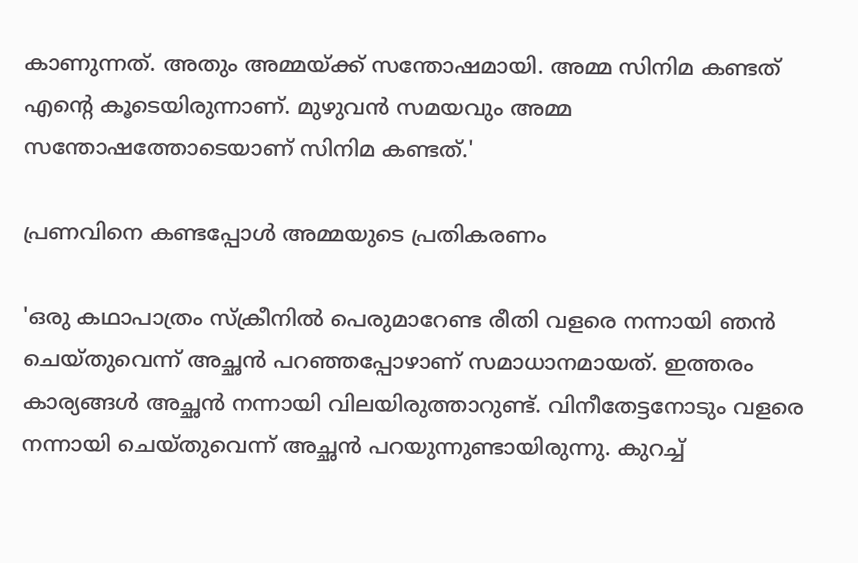കാണുന്നത്. അതും അമ്മയ്ക്ക് സന്തോഷമായി. അമ്മ സിനിമ കണ്ടത് എന്റെ കൂടെയിരുന്നാണ്. മുഴുവൻ സമയവും അമ്മ സന്തോഷത്തോടെയാണ് സിനിമ കണ്ടത്.'

പ്രണവിനെ കണ്ടപ്പോൾ അമ്മയുടെ പ്രതികരണം

'ഒരു കഥാപാത്രം സ്ക്രീനിൽ പെരുമാറേണ്ട രീതി വളരെ നന്നായി ഞൻ ചെയ്തുവെന്ന് അച്ഛൻ പറഞ്ഞപ്പോഴാണ് സമാധാനമായത്. ഇത്തരം കാര്യങ്ങൾ അച്ഛൻ നന്നായി വിലയിരുത്താറുണ്ട്. വിനീതേട്ടനോടും വളരെ നന്നായി ചെയ്തുവെന്ന് അച്ഛൻ പറയുന്നുണ്ടായിരുന്നു. കുറച്ച്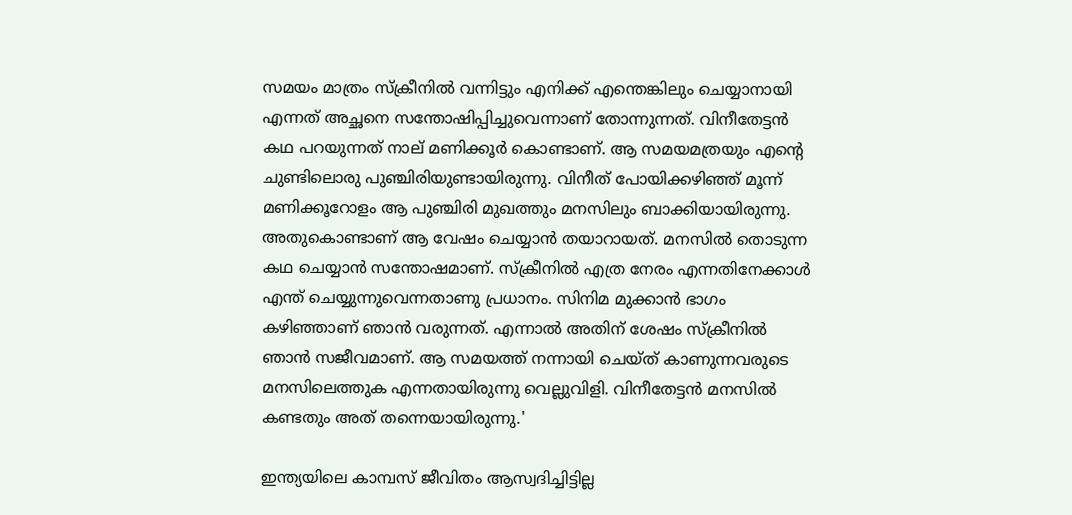സമയം മാത്രം സ്ക്രീനിൽ വന്നിട്ടും എനിക്ക് എന്തെങ്കിലും ചെയ്യാനായി എന്നത് അച്ഛനെ സന്തോഷിപ്പിച്ചുവെന്നാണ് തോന്നുന്നത്. വിനീതേട്ടൻ കഥ പറയുന്നത് നാല് മണിക്കൂർ കൊണ്ടാണ്. ആ സമയമത്രയും എന്റെ ചുണ്ടിലൊരു പുഞ്ചിരിയുണ്ടായിരുന്നു. വിനീത് പോയിക്കഴിഞ്ഞ് മൂന്ന് മണിക്കൂറോളം ആ പുഞ്ചിരി മുഖത്തും മനസിലും ബാക്കിയായിരുന്നു. അതുകൊണ്ടാണ് ആ വേഷം ചെയ്യാൻ തയാറായത്. മനസിൽ തൊടുന്ന കഥ ചെയ്യാൻ സന്തോഷമാണ്. സ്ക്രീനിൽ എത്ര നേരം എന്നതിനേക്കാൾ എന്ത് ചെയ്യുന്നുവെന്നതാണു പ്രധാനം. സിനിമ മുക്കാൻ ഭാഗം കഴിഞ്ഞാണ് ഞാൻ വരുന്നത്. എന്നാൽ അതിന് ശേഷം സ്ക്രീനിൽ ഞാൻ സജീവമാണ്. ആ സമയത്ത് നന്നായി ചെയ്ത് കാണുന്നവരുടെ മനസിലെത്തുക എന്നതായിരുന്നു വെല്ലുവിളി. വിനീതേട്ടൻ മനസിൽ കണ്ടതും അത് തന്നെയായിരുന്നു.'

ഇന്ത്യയിലെ കാമ്പസ് ജീവിതം ആസ്വദിച്ചിട്ടില്ല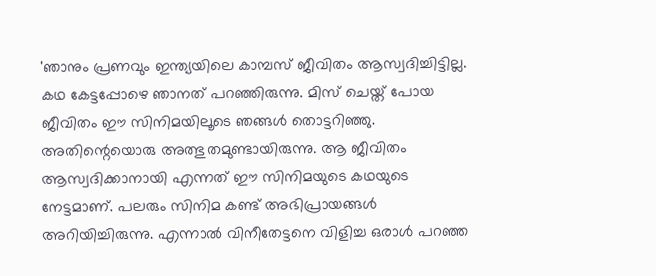'ഞാനും പ്രണവും ഇന്ത്യയിലെ കാമ്പസ് ജീവിതം ആസ്വദിച്ചിട്ടില്ല. കഥ കേട്ടപ്പോഴെ ഞാനത് പറഞ്ഞിരുന്നു. മിസ് ചെയ്ത് പോയ ജീവിതം ഈ സിനിമയിലൂടെ ഞങ്ങൾ തൊട്ടറിഞ്ഞു. അതിന്റെയൊരു അത്ഭുതമുണ്ടായിരുന്നു. ആ ജീവിതം ആസ്വദിക്കാനായി എന്നത് ഈ സിനിമയുടെ കഥയുടെ നേട്ടമാണ്. പലരും സിനിമ കണ്ട് അഭിപ്രായങ്ങൾ അറിയിച്ചിരുന്നു. എന്നാൽ വിനീതേട്ടനെ വിളിച്ച ഒരാൾ പറഞ്ഞ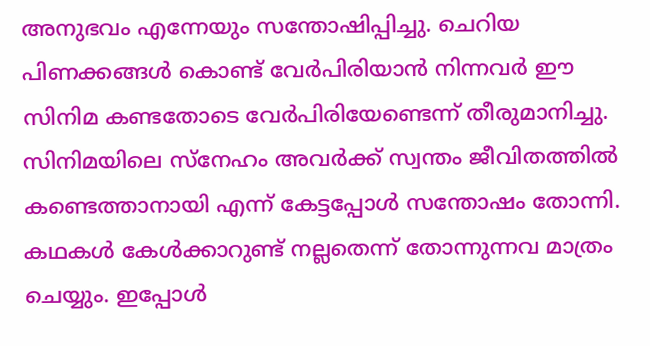അനുഭവം എന്നേയും സന്തോഷിപ്പിച്ചു. ചെറിയ പിണക്കങ്ങൾ കൊണ്ട് വേർപിരിയാൻ നിന്നവർ ഈ സിനിമ കണ്ടതോടെ വേർപിരിയേണ്ടെന്ന് തീരുമാനിച്ചു. സിനിമയിലെ സ്നേഹം അവർക്ക് സ്വന്തം ജീവിതത്തിൽ കണ്ടെത്താനായി എന്ന് കേട്ടപ്പോൾ സന്തോഷം തോന്നി. കഥകൾ കേൾക്കാറുണ്ട് നല്ലതെന്ന് തോന്നുന്നവ മാത്രം ചെയ്യും. ഇപ്പോൾ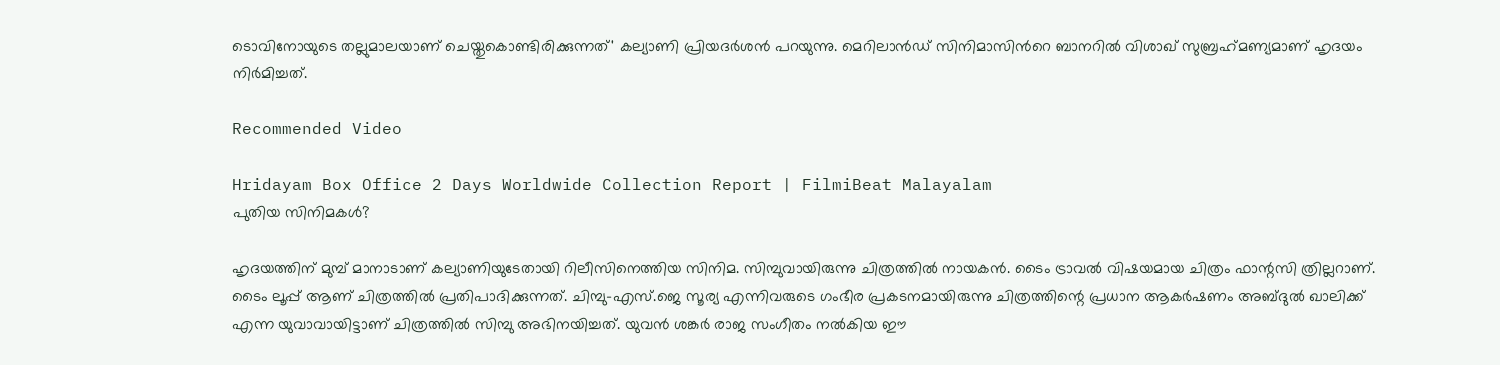ടൊവിനോയുടെ തല്ലുമാലയാണ് ചെയ്തുകൊണ്ടിരിക്കുന്നത്' കല്യാണി പ്രിയദർശൻ പറയുന്നു. മെറിലാൻഡ് സിനിമാസിൻറെ ബാനറിൽ വിശാഖ് സുബ്രഹ്‍മണ്യമാണ് ഹൃദയം നിർമിച്ചത്.

Recommended Video

Hridayam Box Office 2 Days Worldwide Collection Report | FilmiBeat Malayalam
പുതിയ സിനിമകൾ?

ഹൃദയത്തിന് മുമ്പ് മാനാടാണ് കല്യാണിയുടേതായി റിലീസിനെത്തിയ സിനിമ. സിമ്പുവായിരുന്നു ചിത്രത്തിൽ നായകൻ. ടൈം ട്രാവൽ വിഷയമായ ചിത്രം ഫാന്റസി ത്രില്ലറാണ്. ടൈം ലൂപ്പ് ആണ് ചിത്രത്തിൽ പ്രതിപാദിക്കുന്നത്. ചിമ്പു-എസ്.ജെ സൂര്യ എന്നിവരുടെ ഗംഭീര പ്രകടനമായിരുന്നു ചിത്രത്തിന്റെ പ്രധാന ആകർഷണം അബ്ദുൽ ഖാലിക്ക് എന്ന യുവാവായിട്ടാണ് ചിത്രത്തിൽ സിമ്പു അഭിനയിച്ചത്. യുവൻ ശങ്കർ രാജ സംഗീതം നൽകിയ ഈ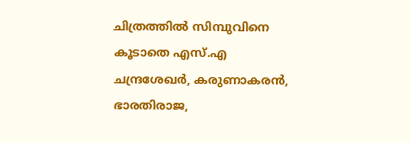ചിത്രത്തിൽ സിമ്പുവിനെ കൂടാതെ എസ്.എ ചന്ദ്രശേഖർ, കരുണാകരൻ, ഭാരതിരാജ,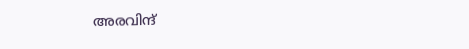അരവിന്ദ്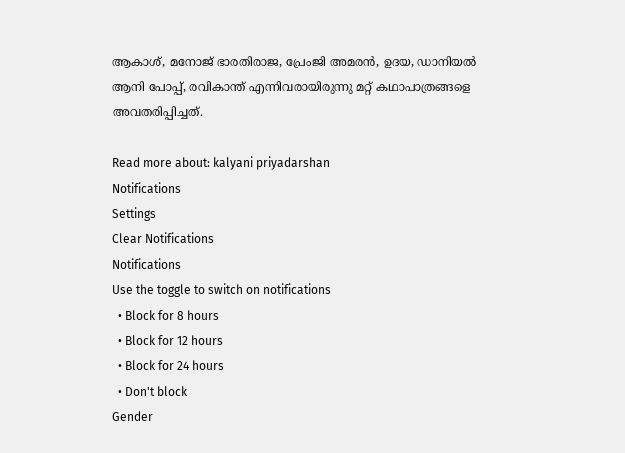ആകാശ്, മനോജ് ഭാരതിരാജ, പ്രേംജി അമരൻ, ഉദയ, ഡാനിയൽ ആനി പോപ്പ്, രവികാന്ത് എന്നിവരായിരുന്നു മറ്റ് കഥാപാത്രങ്ങളെ അവതരിപ്പിച്ചത്.

Read more about: kalyani priyadarshan
Notifications
Settings
Clear Notifications
Notifications
Use the toggle to switch on notifications
  • Block for 8 hours
  • Block for 12 hours
  • Block for 24 hours
  • Don't block
Gender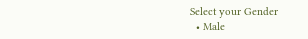Select your Gender
  • Male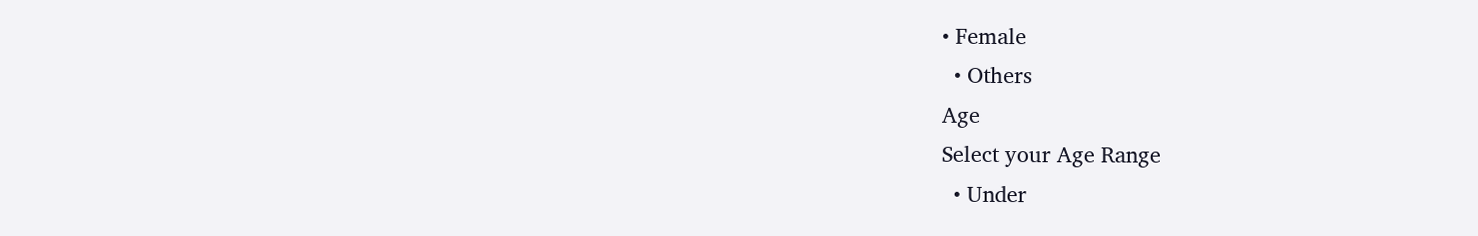• Female
  • Others
Age
Select your Age Range
  • Under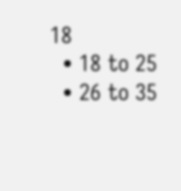18
  • 18 to 25
  • 26 to 35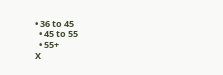• 36 to 45
  • 45 to 55
  • 55+
X